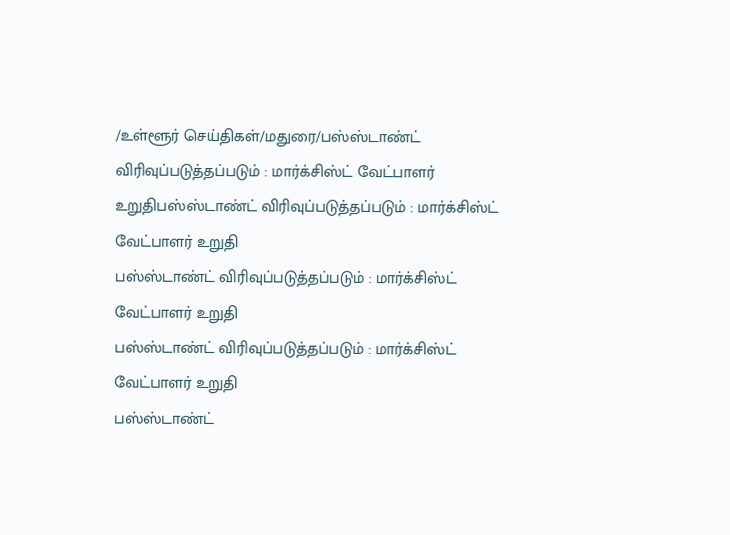/உள்ளூர் செய்திகள்/மதுரை/பஸ்ஸ்டாண்ட் விரிவுப்படுத்தப்படும் : மார்க்சிஸ்ட் வேட்பாளர் உறுதிபஸ்ஸ்டாண்ட் விரிவுப்படுத்தப்படும் : மார்க்சிஸ்ட் வேட்பாளர் உறுதி
பஸ்ஸ்டாண்ட் விரிவுப்படுத்தப்படும் : மார்க்சிஸ்ட் வேட்பாளர் உறுதி
பஸ்ஸ்டாண்ட் விரிவுப்படுத்தப்படும் : மார்க்சிஸ்ட் வேட்பாளர் உறுதி
பஸ்ஸ்டாண்ட்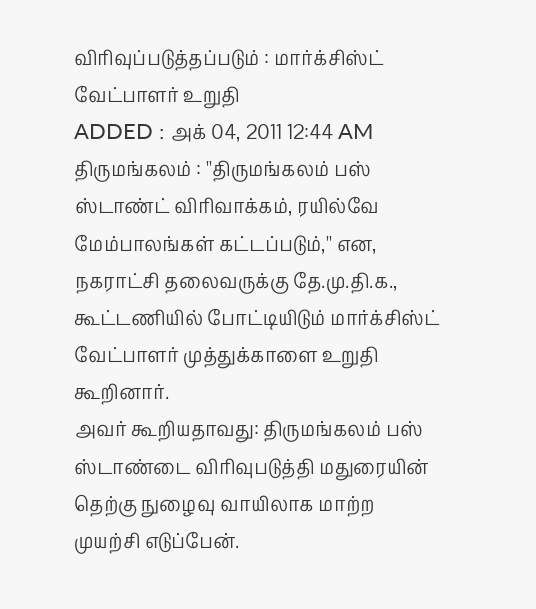விரிவுப்படுத்தப்படும் : மார்க்சிஸ்ட் வேட்பாளர் உறுதி
ADDED : அக் 04, 2011 12:44 AM
திருமங்கலம் : ''திருமங்கலம் பஸ் ஸ்டாண்ட் விரிவாக்கம், ரயில்வே மேம்பாலங்கள் கட்டப்படும்,'' என, நகராட்சி தலைவருக்கு தே.மு.தி.க., கூட்டணியில் போட்டியிடும் மார்க்சிஸ்ட் வேட்பாளர் முத்துக்காளை உறுதி கூறினார்.
அவர் கூறியதாவது: திருமங்கலம் பஸ் ஸ்டாண்டை விரிவுபடுத்தி மதுரையின் தெற்கு நுழைவு வாயிலாக மாற்ற முயற்சி எடுப்பேன்.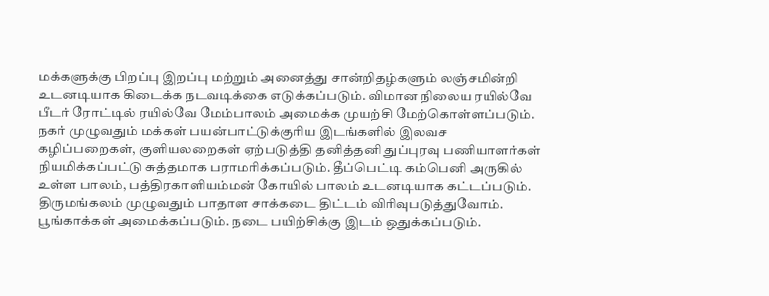மக்களுக்கு பிறப்பு இறப்பு மற்றும் அனைத்து சான்றிதழ்களும் லஞ்சமின்றி உடனடியாக கிடைக்க நடவடிக்கை எடுக்கப்படும். விமான நிலைய ரயில்வே பீடர் ரோட்டில் ரயில்வே மேம்பாலம் அமைக்க முயற்சி மேற்கொள்ளப்படும். நகர் முழுவதும் மக்கள் பயன்பாட்டுக்குரிய இடங்களில் இலவச கழிப்பறைகள், குளியலறைகள் ஏற்படுத்தி தனித்தனி துப்புரவு பணியாளர்கள் நியமிக்கப்பட்டு சுத்தமாக பராமரிக்கப்படும். தீப்பெட்டி கம்பெனி அருகில் உள்ள பாலம், பத்திரகாளியம்மன் கோயில் பாலம் உடனடியாக கட்டப்படும். திருமங்கலம் முழுவதும் பாதாள சாக்கடை திட்டம் விரிவுபடுத்துவோம். பூங்காக்கள் அமைக்கப்படும். நடை பயிற்சிக்கு இடம் ஒதுக்கப்படும்.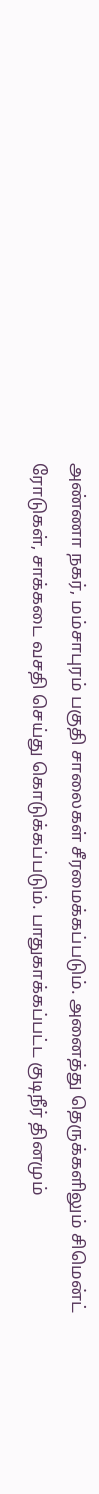அண்ணா நகர், மம்சாபுரம் பகுதி சாலைகள் சீரமைக்கப்படும். அனைத்து தெருக்களிலும் சிமென்ட் ரோடுகள், சாக்கடை வசதி செய்து கொடுக்கப்படும். பாதுகாக்கப்பட்ட குடிநீர் தினமும்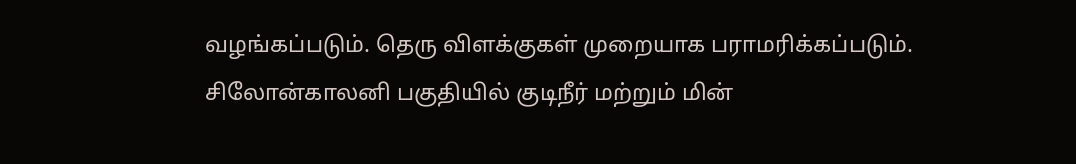வழங்கப்படும். தெரு விளக்குகள் முறையாக பராமரிக்கப்படும். சிலோன்காலனி பகுதியில் குடிநீர் மற்றும் மின்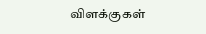விளக்குகள்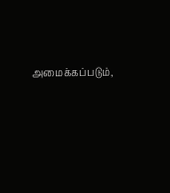அமைக்கப்படும்,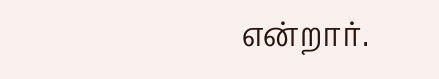என்றார்.